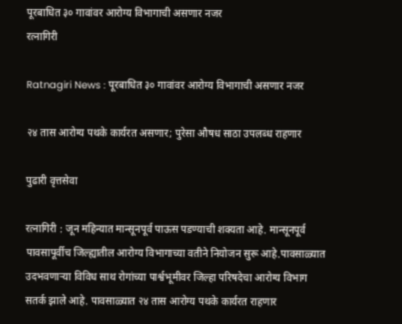पूरबाधित ३० गावांवर आरोग्य विभागाची असणार नजर
रत्नागिरी

Ratnagiri News : पूरबाधित ३० गावांवर आरोग्य विभागाची असणार नजर

२४ तास आरोग्य पथके कार्यरत असणार; पुरेसा औषध साठा उपलब्‍ध राहणार

पुढारी वृत्तसेवा

रत्‍नागिरी : जून महिन्यात मान्‍सूनपूर्व पाऊस पडण्याची शक्‍यता आहे. मान्‍सूनपूर्व पावसापूर्वीच जिल्‍ह्यातील आरोग्य विभागाच्‍या वतीने नियोजन सुरू आहे.पावसाळ्यात उदभवणाऱ्या विविध साथ रोगांच्‍या पार्श्वभूमीवर जिल्‍हा परिषदेचा आरोग्य विभाग सतर्क झाले आहे. पावसाळ्यात २४ तास आरोग्य पथके कार्यरत राहणार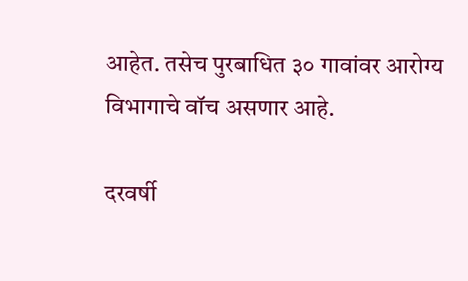आहेत. तसेच पुरबाधित ३० गावांवर आरोग्य विभागाचे वॉच असणार आहे.

दरवर्षी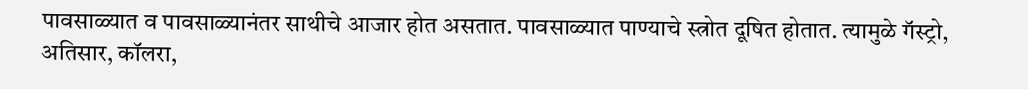पावसाळ्यात व पावसाळ्यानंतर साथीचे आजार होत असतात. पावसाळ्यात पाण्याचे स्‍त्रोत दूषित होतात. त्‍यामुळे गॅस्‍ट्रो, अतिसार, कॉलरा,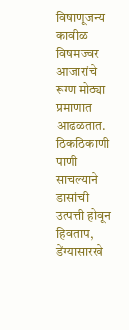विषाणूजन्‍य कावीळ विषमज्‍वर आजारांचे रूग्ण मोठ्या प्रमाणात आढळतात. ठिकठिकाणी पाणी साचल्‍याने डासांची उत्‍पत्ती होवून हिवताप, डेंग्यासारखे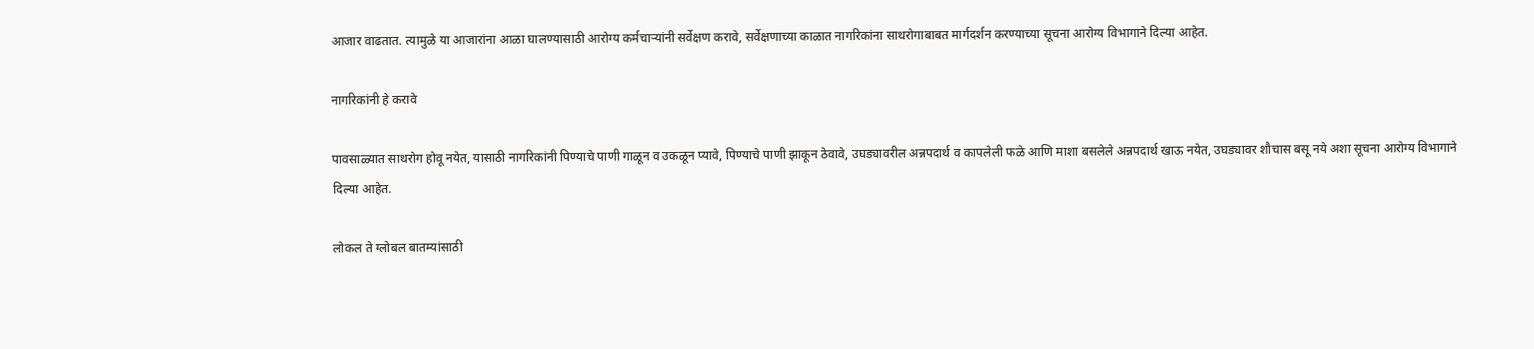आजार वाढतात. त्‍यामुळे या आजारांना आळा घालण्यासाठी आरोग्य कर्मचाऱ्यांनी सर्वेक्षण करावे, सर्वेक्षणाच्‍या काळात नागरिकांना साथरोगाबाबत मार्गदर्शन करण्याच्‍या सूचना आरोग्य विभागाने दिल्‍या आहेत.

नागरिकांनी हे करावे

पावसाळ्यात साथरोग होवू नयेत, यासाठी नागरिकांनी पिण्याचे पाणी गाळून व उकळून प्‍यावे, पिण्याचे पाणी झाकून ठेवावे, उघड्यावरील अन्नपदार्थ व कापलेली फळे आणि माशा बसलेले अन्नपदार्थ खाऊ नयेत, उघड्यावर शौचास बसू नये अशा सूचना आरोग्य विभागाने दिल्‍या आहेत.

लोकल ते ग्लोबल बातम्यांसाठी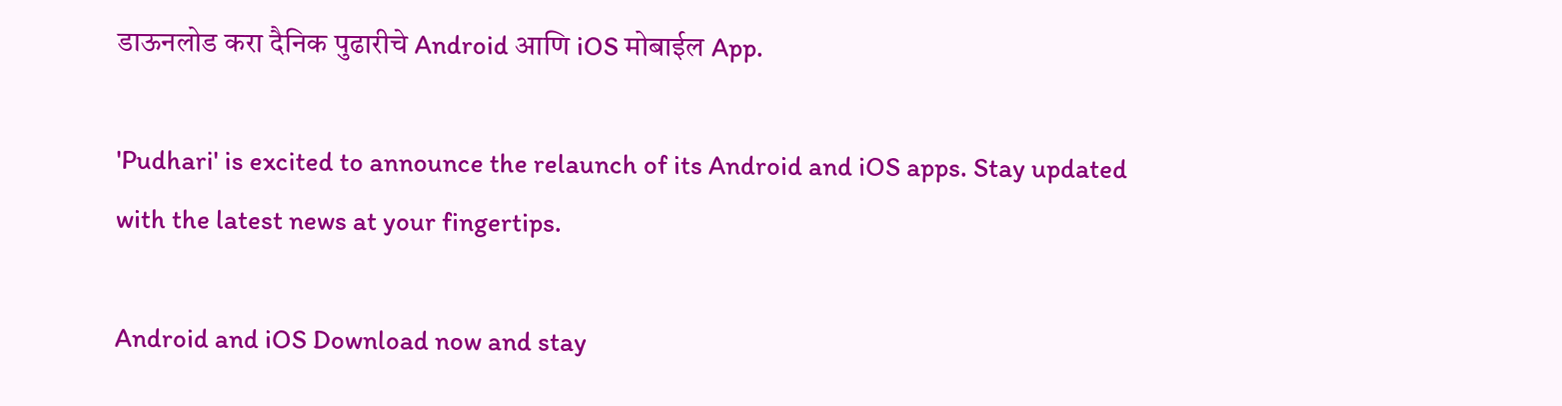डाऊनलोड करा दैनिक पुढारीचे Android आणि iOS मोबाईल App.

'Pudhari' is excited to announce the relaunch of its Android and iOS apps. Stay updated with the latest news at your fingertips.

Android and iOS Download now and stay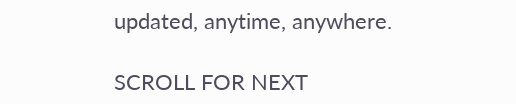updated, anytime, anywhere.

SCROLL FOR NEXT